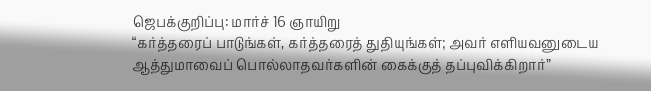ஜெபக்குறிப்பு: மார்ச் 16 ஞாயிறு
“கர்த்தரைப் பாடுங்கள், கர்த்தரைத் துதியுங்கள்; அவர் எளியவனுடைய ஆத்துமாவைப் பொல்லாதவர்களின் கைக்குத் தப்புவிக்கிறார்”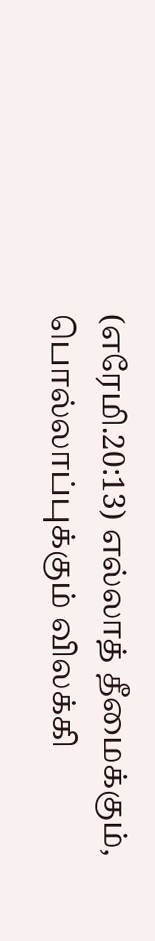(எரேமி.20:13) எல்லாத் தீமைக்கும், பொல்லாப்புக்கும் விலக்கி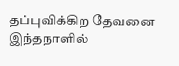தப்புவிக்கிற தேவனை இந்தநாளில்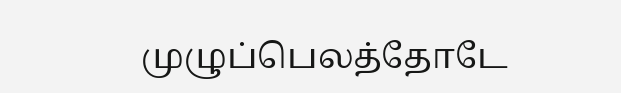முழுப்பெலத்தோடே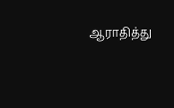ஆராதித்து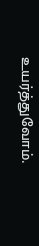உயர்த்துவோம்.